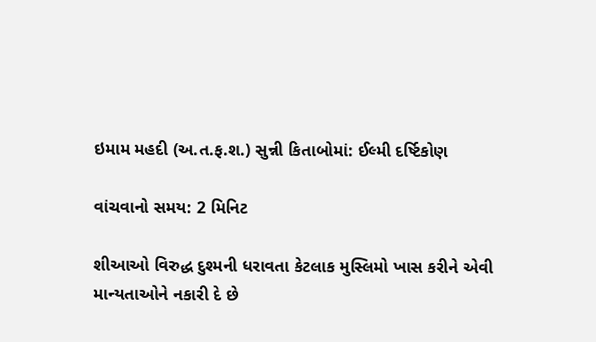ઇમામ મહદી (અ.ત.ફ.શ.) સુન્ની કિતાબોમાં: ઈલ્મી દર્ષ્ટિકોણ

વાંચવાનો સમય: 2 મિનિટ

શીઆઓ વિરુદ્ધ દુશ્મની ધરાવતા કેટલાક મુસ્લિમો ખાસ કરીને એવી માન્યતાઓને નકારી દે છે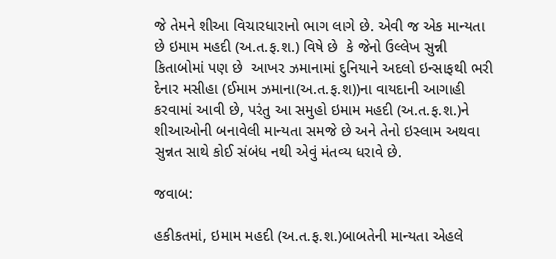જે તેમને શીઆ વિચારધારાનો ભાગ લાગે છે. એવી જ એક માન્યતા છે ઇમામ મહદી (અ.ત.ફ.શ.) વિષે છે  કે જેનો ઉલ્લેખ સુન્ની કિતાબોમાં પણ છે  આખર ઝમાનામાં દુનિયાને અદલો ઇન્સાફથી ભરી દેનાર મસીહા (ઈમામ ઝમાના(અ.ત.ફ.શ))ના વાયદાની આગાહી કરવામાં આવી છે, પરંતુ આ સમુહો ઇમામ મહદી (અ.ત.ફ.શ.)ને શીઆઓની બનાવેલી માન્યતા સમજે છે અને તેનો ઇસ્લામ અથવા સુન્નત સાથે કોઈ સંબંધ નથી એવું મંતવ્ય ધરાવે છે.

જવાબ:

હકીકતમાં, ઇમામ મહદી (અ.ત.ફ.શ.)બાબતેની માન્યતા એહલે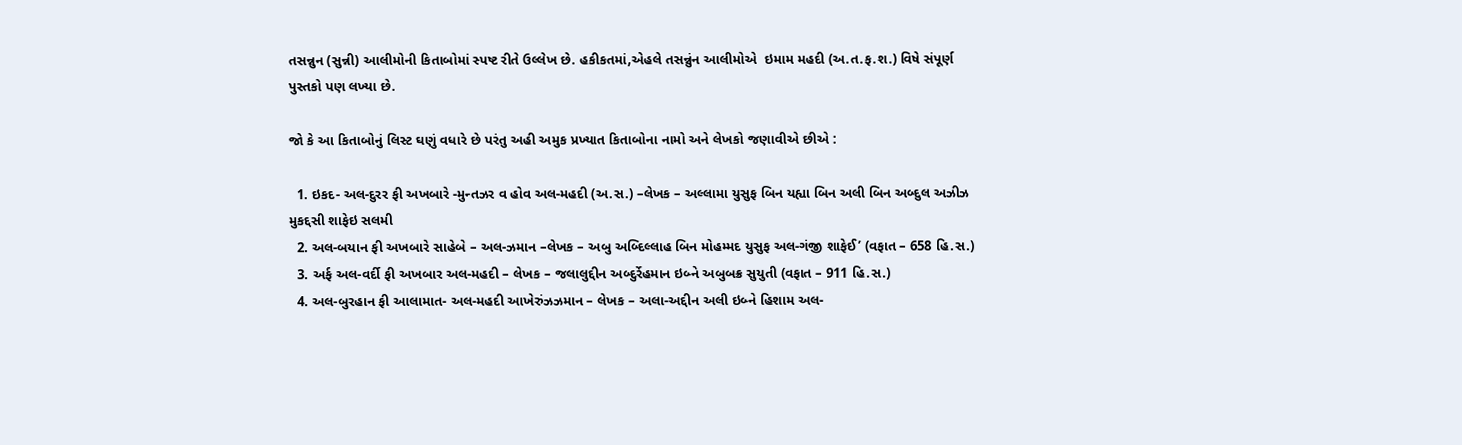તસન્નુન (સુન્ની) આલીમોની કિતાબોમાં સ્પષ્ટ રીતે ઉલ્લેખ છે. હકીકતમાં,એહલે તસન્નુંન આલીમોએ  ઇમામ મહદી (અ.ત.ફ.શ.) વિષે સંપૂર્ણ પુસ્તકો પણ લખ્યા છે.

જો કે આ કિતાબોનું લિસ્ટ ઘણું વધારે છે પરંતુ અહી અમુક પ્રખ્યાત કિતાબોના નામો અને લેખકો જણાવીએ છીએ :

  1. ઇકદ- અલ-દુરર ફી અખબારે -મુન્તઝર વ હોવ અલ-મહદી (અ.સ.) –લેખક – અલ્લામા યુસુફ બિન યહ્યા બિન અલી બિન અબ્દુલ અઝીઝ મુકદ્દસી શાફેઇ સલમી
  2. અલ-બયાન ફી અખબારે સાહેબે – અલ-ઝમાન –લેખક – અબુ અબ્દિલ્લાહ બિન મોહમ્મદ યુસુફ અલ-ગંજી શાફેઈ’ (વફાત – 658 હિ.સ.)
  3. અર્ફ અલ-વર્દી ફી અખબાર અલ-મહદી – લેખક – જલાલુદ્દીન અબ્દુર્રેહમાન ઇબ્ને અબુબક્ર સુયુતી (વફાત – 911 હિ.સ.)
  4. અલ-બુરહાન ફી આલામાત- અલ-મહદી આખેરુંઝઝમાન – લેખક – અલા-અદ્દીન અલી ઇબ્ને હિશામ અલ-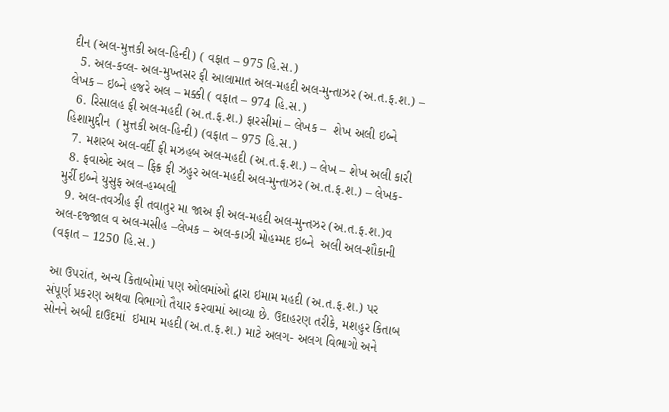દીન (અલ-મુત્તકી અલ-હિન્દી) ( વફાત – 975 હિ.સ.)
  5. અલ-કવ્લ- અલ-મુખ્તસર ફી આલામાત અલ-મહદી અલ-મુન્તાઝર (અ.ત.ફ.શ.) – લેખક – ઇબ્ને હજરે અલ – મક્કી ( વફાત – 974 હિ.સ.)
  6. રિસાલહ ફી અલ-મહદી (અ.ત.ફ.શ.) ફારસીમાં – લેખક –  શેખ અલી ઇબ્ને હિશામુદ્દીન  (મુત્તકી અલ-હિન્દી) (વફાત – 975 હિ.સ.)
  7. મશરબ અલ-વર્દી ફી મઝહબ અલ-મહદી (અ.ત.ફ.શ.) – લેખ – શેખ અલી કારી
  8. ફવાએદ અલ – ફિક્ર ફી ઝહુર અલ-મહદી અલ-મુન્તાઝર (અ.ત.ફ.શ.) – લેખક- મુર્રી ઇબ્ને યુસુફ અલ-હમ્બલી
  9. અલ-તવઝીહ ફી તવાતુર મા જાઅ ફી અલ-મહદી અલ-મુન્તઝર (અ.ત.ફ.શ.)વ અલ-દજ્જાલ વ અલ-મસીહ –લેખક – અલ-કાઝી મોહમ્મદ ઇબ્ને  અલી અલ-શૌકાની (વફાત – 1250 હિ.સ.)

આ ઉપરાંત, અન્ય કિતાબોમાં પણ ઓલમાંઓ દ્વારા ઇમામ મહદી (અ.ત.ફ.શ.) પર સંપૂર્ણ પ્રકરણ અથવા વિભાગો તૈયાર કરવામાં આવ્યા છે. ઉદાહરણ તરીકે, મશહુર કિતાબ સોનને અબી દાઉદમાં  ઇમામ મહદી (અ.ત.ફ.શ.) માટે અલગ- અલગ વિભાગો અને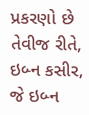પ્રકરણો છે તેવીજ રીતે, ઇબ્ન કસીર, જે ઇબ્ન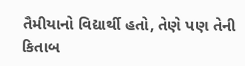તૈમીયાનો વિદ્યાર્થી હતો, તેણે પણ તેની કિતાબ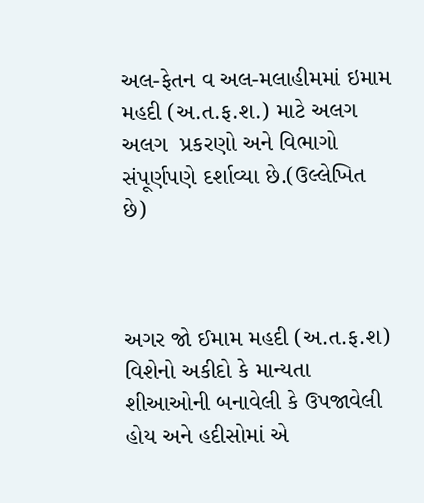અલ-ફેતન વ અલ-મલાહીમમાં ઇમામ મહદી (અ.ત.ફ.શ.) માટે અલગ અલગ  પ્રકરણો અને વિભાગો સંપૂર્ણપણે દર્શાવ્યા છે.(ઉલ્લેખિત છે)



અગર જો ઈમામ મહદી (અ.ત.ફ.શ) વિશેનો અકીદો કે માન્યતા શીઆઓની બનાવેલી કે ઉપજાવેલી હોય અને હદીસોમાં એ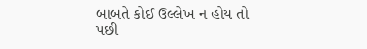બાબતે કોઈ ઉલ્લેખ ન હોય તો પછી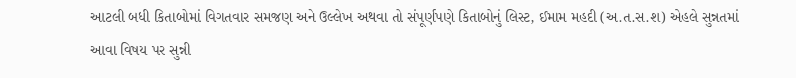આટલી બધી કિતાબોમાં વિગતવાર સમજણ અને ઉલ્લેખ અથવા તો સંપૂર્ણપણે કિતાબોનું લિસ્ટ, ઈમામ મહદી (અ.ત.સ.શ) એહલે સુન્નતમાં આવા વિષય પર સુન્ની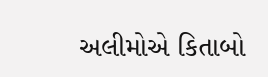અલીમોએ કિતાબો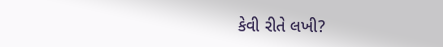કેવી રીતે લખી?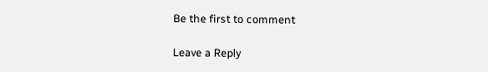Be the first to comment

Leave a Reply